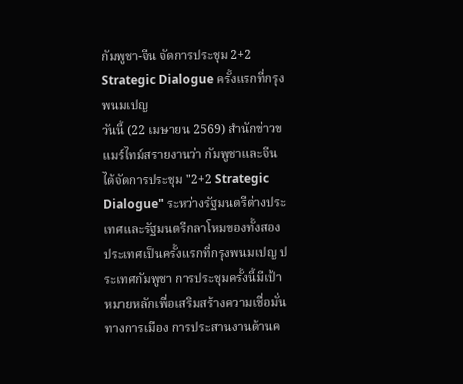กัมพูชา-จีน จัดการประชุม 2+2 Strategic Dialogue ครั้งแรกที่กรุงพนมเปญ
วันนี้ (22 เมษายน 2569) สำนักข่าวขแมร์ไทม์สรายงานว่า กัมพูชาและจีนได้จัดการประชุม "2+2 Strategic Dialogue" ระหว่างรัฐมนตรีต่างประเทศและรัฐมนตรีกลาโหมของทั้งสองประเทศเป็นครั้งแรกที่กรุงพนมเปญ ประเทศกัมพูชา การประชุมครั้งนี้มีเป้าหมายหลักเพื่อเสริมสร้างความเชื่อมั่นทางการเมือง การประสานงานด้านค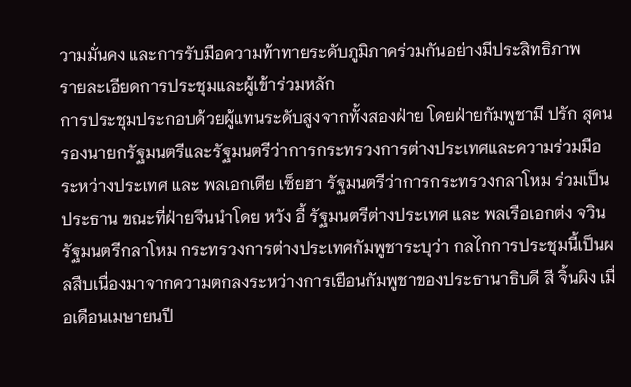วามมั่นคง และการรับมือความท้าทายระดับภูมิภาคร่วมกันอย่างมีประสิทธิภาพ
รายละเอียดการประชุมและผู้เข้าร่วมหลัก
การประชุมประกอบด้วยผู้แทนระดับสูงจากทั้งสองฝ่าย โดยฝ่ายกัมพูชามี ปรัก สุคน รองนายกรัฐมนตรีและรัฐมนตรีว่าการกระทรวงการต่างประเทศและความร่วมมือระหว่างประเทศ และ พลเอกเตีย เซ็ยฮา รัฐมนตรีว่าการกระทรวงกลาโหม ร่วมเป็นประธาน ขณะที่ฝ่ายจีนนำโดย หวัง อี้ รัฐมนตรีต่างประเทศ และ พลเรือเอกต่ง จวิน รัฐมนตรีกลาโหม กระทรวงการต่างประเทศกัมพูชาระบุว่า กลไกการประชุมนี้เป็นผลสืบเนื่องมาจากความตกลงระหว่างการเยือนกัมพูชาของประธานาธิบดี สี จิ้นผิง เมื่อเดือนเมษายนปี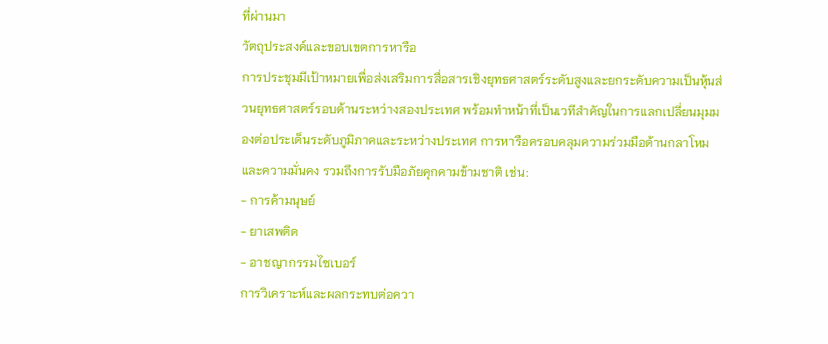ที่ผ่านมา
วัตถุประสงค์และขอบเขตการหารือ
การประชุมมีเป้าหมายเพื่อส่งเสริมการสื่อสารเชิงยุทธศาสตร์ระดับสูงและยกระดับความเป็นหุ้นส่วนยุทธศาสตร์รอบด้านระหว่างสองประเทศ พร้อมทำหน้าที่เป็นเวทีสำคัญในการแลกเปลี่ยนมุมมองต่อประเด็นระดับภูมิภาคและระหว่างประเทศ การหารือครอบคลุมความร่วมมือด้านกลาโหมและความมั่นคง รวมถึงการรับมือภัยคุกคามข้ามชาติ เช่น:
- การค้ามนุษย์
- ยาเสพติด
- อาชญากรรมไซเบอร์
การวิเคราะห์และผลกระทบต่อควา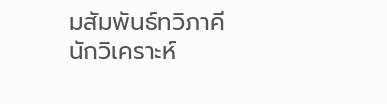มสัมพันธ์ทวิภาคี
นักวิเคราะห์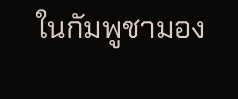ในกัมพูชามอง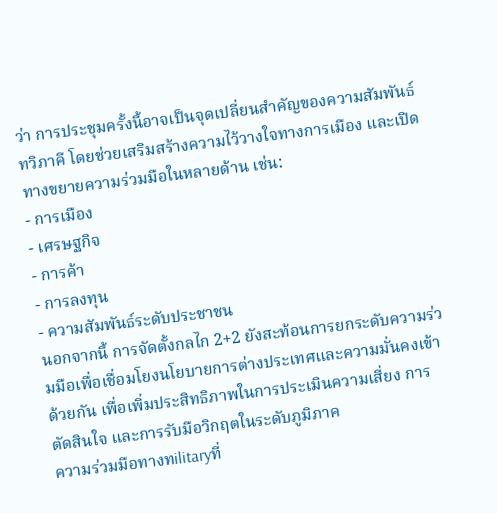ว่า การประชุมครั้งนี้อาจเป็นจุดเปลี่ยนสำคัญของความสัมพันธ์ทวิภาคี โดยช่วยเสริมสร้างความไว้วางใจทางการเมือง และเปิดทางขยายความร่วมมือในหลายด้าน เช่น:
- การเมือง
- เศรษฐกิจ
- การค้า
- การลงทุน
- ความสัมพันธ์ระดับประชาชน
นอกจากนี้ การจัดตั้งกลไก 2+2 ยังสะท้อนการยกระดับความร่วมมือเพื่อเชื่อมโยงนโยบายการต่างประเทศและความมั่นคงเข้าด้วยกัน เพื่อเพิ่มประสิทธิภาพในการประเมินความเสี่ยง การตัดสินใจ และการรับมือวิกฤตในระดับภูมิภาค
ความร่วมมือทางทilitaryที่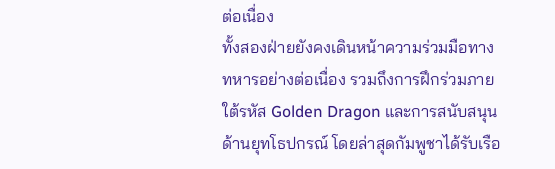ต่อเนื่อง
ทั้งสองฝ่ายยังคงเดินหน้าความร่วมมือทางทหารอย่างต่อเนื่อง รวมถึงการฝึกร่วมภายใต้รหัส Golden Dragon และการสนับสนุนด้านยุทโธปกรณ์ โดยล่าสุดกัมพูชาได้รับเรือ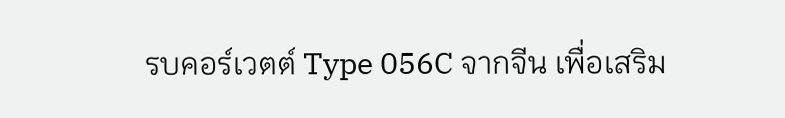รบคอร์เวตต์ Type 056C จากจีน เพื่อเสริม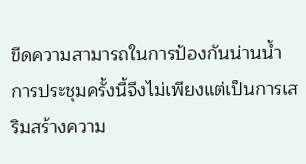ขีดความสามารถในการป้องกันน่านน้ำ การประชุมครั้งนี้จึงไม่เพียงแต่เป็นการเสริมสร้างความ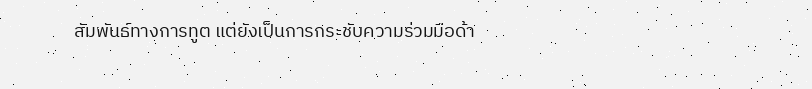สัมพันธ์ทางการทูต แต่ยังเป็นการกระชับความร่วมมือด้า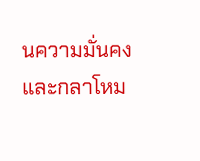นความมั่นคงและกลาโหม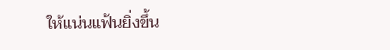ให้แน่นแฟ้นยิ่งขึ้น